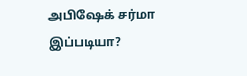அபிஷேக் சர்மா இப்படியா?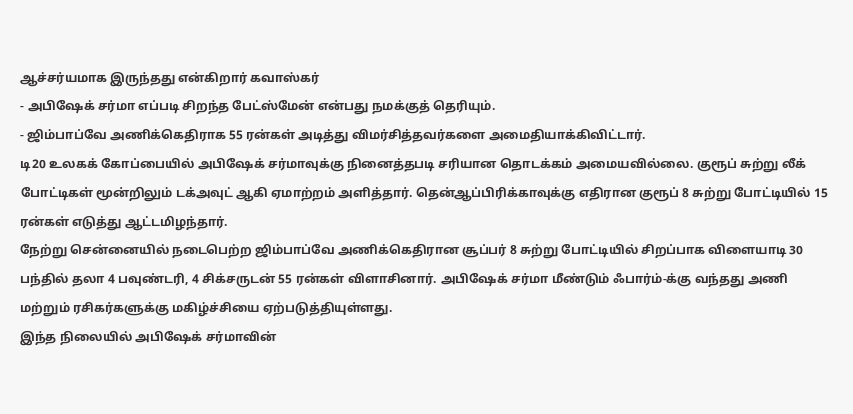ஆச்சர்யமாக இருந்தது என்கிறார் கவாஸ்கர்
- அபிஷேக் சர்மா எப்படி சிறந்த பேட்ஸ்மேன் என்பது நமக்குத் தெரியும்.
- ஜிம்பாப்வே அணிக்கெதிராக 55 ரன்கள் அடித்து விமர்சித்தவர்களை அமைதியாக்கிவிட்டார்.
டி20 உலகக் கோப்பையில் அபிஷேக் சர்மாவுக்கு நினைத்தபடி சரியான தொடக்கம் அமையவில்லை. குரூப் சுற்று லீக் போட்டிகள் மூன்றிலும் டக்அவுட் ஆகி ஏமாற்றம் அளித்தார். தென்ஆப்பிரிக்காவுக்கு எதிரான குரூப் 8 சுற்று போட்டியில் 15 ரன்கள் எடுத்து ஆட்டமிழந்தார்.
நேற்று சென்னையில் நடைபெற்ற ஜிம்பாப்வே அணிக்கெதிரான சூப்பர் 8 சுற்று போட்டியில் சிறப்பாக விளையாடி 30 பந்தில் தலா 4 பவுண்டரி, 4 சிக்சருடன் 55 ரன்கள் விளாசினார். அபிஷேக் சர்மா மீண்டும் ஃபார்ம்-க்கு வந்தது அணி மற்றும் ரசிகர்களுக்கு மகிழ்ச்சியை ஏற்படுத்தியுள்ளது.
இந்த நிலையில் அபிஷேக் சர்மாவின்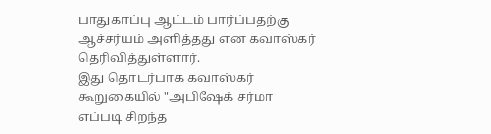பாதுகாப்பு ஆட்டம் பார்ப்பதற்கு ஆச்சர்யம் அளித்தது என கவாஸ்கர் தெரிவித்துள்ளார்.
இது தொடர்பாக கவாஸ்கர் கூறுகையில் "அபிஷேக் சர்மா எப்படி சிறந்த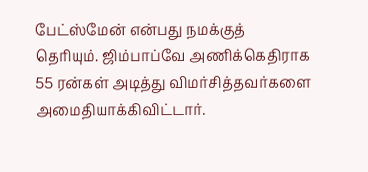பேட்ஸ்மேன் என்பது நமக்குத் தெரியும். ஜிம்பாப்வே அணிக்கெதிராக 55 ரன்கள் அடித்து விமர்சித்தவர்களை அமைதியாக்கிவிட்டார்.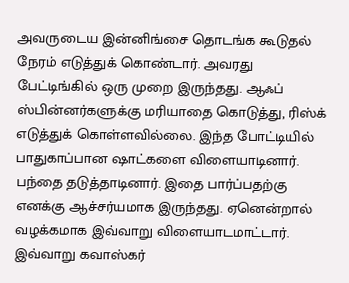அவருடைய இன்னிங்சை தொடங்க கூடுதல் நேரம் எடுத்துக் கொண்டார். அவரது பேட்டிங்கில் ஒரு முறை இருந்தது. ஆஃப் ஸ்பின்னர்களுக்கு மரியாதை கொடுத்து, ரிஸ்க் எடுத்துக் கொள்ளவில்லை. இந்த போட்டியில் பாதுகாப்பான ஷாட்களை விளையாடினார். பந்தை தடுத்தாடினார். இதை பார்ப்பதற்கு எனக்கு ஆச்சர்யமாக இருந்தது. ஏனென்றால் வழக்கமாக இவ்வாறு விளையாடமாட்டார்.
இவ்வாறு கவாஸ்கர்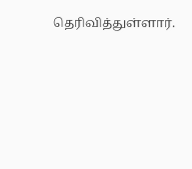தெரிவித்துள்ளார்.